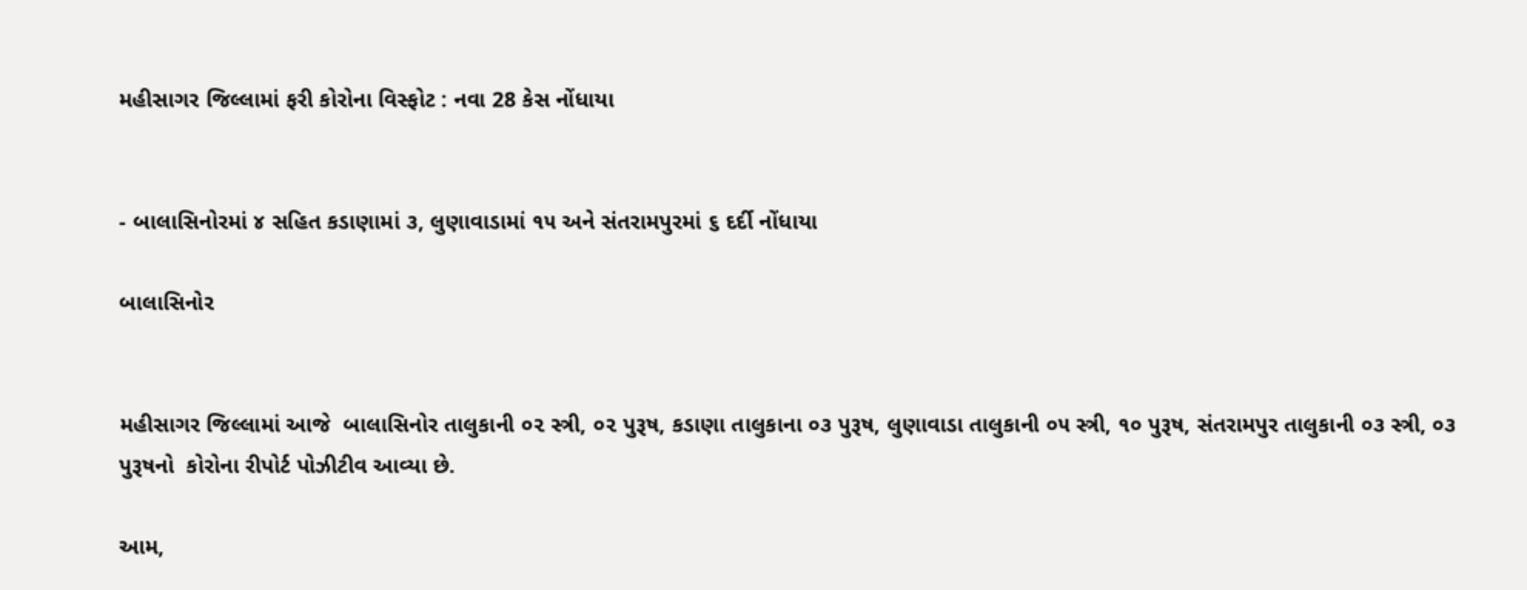મહીસાગર જિલ્લામાં ફરી કોરોના વિસ્ફોટ : નવા 28 કેસ નોંધાયા


- બાલાસિનોરમાં ૪ સહિત કડાણામાં ૩, લુણાવાડામાં ૧૫ અને સંતરામપુરમાં ૬ દર્દી નોંધાયા

બાલાસિનોર


મહીસાગર જિલ્લામાં આજે  બાલાસિનોર તાલુકાની ૦૨ સ્ત્રી, ૦૨ પુરૂષ, કડાણા તાલુકાના ૦૩ પુરૂષ, લુણાવાડા તાલુકાની ૦૫ સ્ત્રી, ૧૦ પુરૂષ, સંતરામપુર તાલુકાની ૦૩ સ્ત્રી, ૦૩ પુરૂષનો  કોરોના રીપોર્ટ પોઝીટીવ આવ્યા છે.

આમ,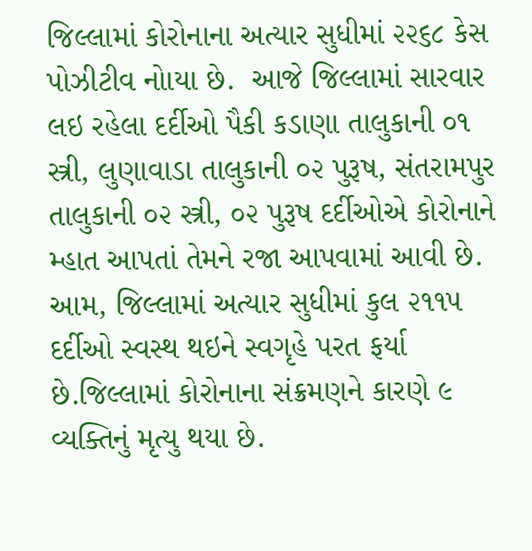જિલ્લામાં કોરોનાના અત્યાર સુધીમાં ૨૨૬૮ કેસ પોઝીટીવ નોાયા છે.  આજે જિલ્લામાં સારવાર લઇ રહેલા દર્દીઓ પૈકી કડાણા તાલુકાની ૦૧ સ્ત્રી, લુણાવાડા તાલુકાની ૦૨ પુરૂષ, સંતરામપુર તાલુકાની ૦૨ સ્ત્રી, ૦૨ પુરૂષ દર્દીઓએ કોરોનાને મ્હાત આપતાં તેમને રજા આપવામાં આવી છે.  આમ, જિલ્લામાં અત્યાર સુધીમાં કુલ ૨૧૧૫ દર્દીઓ સ્વસ્થ થઇને સ્વગૃહે પરત ફર્યા છે.જિલ્લામાં કોરોનાના સંક્રમણને કારણે ૯ વ્યક્તિનું મૃત્યુ થયા છે.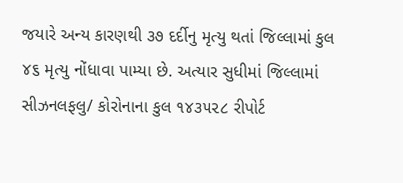જયારે અન્ય કારણથી ૩૭ દર્દીનુ મૃત્યુ થતાં જિલ્લામાં કુલ ૪૬ મૃત્યુ નોંધાવા પામ્યા છે. અત્યાર સુધીમાં જિલ્લામાં સીઝનલફલુ/ કોરોનાના કુલ ૧૪૩૫૨૮ રીપોર્ટ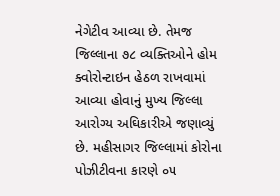નેગેટીવ આવ્યા છે. તેમજ જિલ્લાના ૭૮ વ્યક્તિઓને હોમ ક્વોરોન્ટાઇન હેઠળ રાખવામાં આવ્યા હોવાનું મુખ્ય જિલ્લા આરોગ્ય અઘિકારીએ જણાવ્યું છે. મહીસાગર જિલ્લામાં કોરોના પોઝીટીવના કારણે ૦૫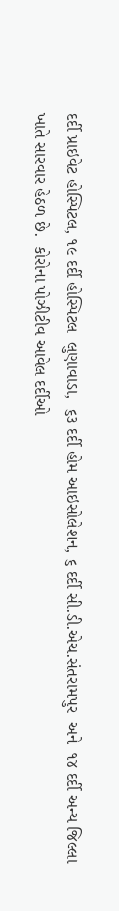દર્દી પ્રાઇવેટ હોસ્પિટલ, ૧૯ દર્દી હોસ્પિટલ  લુણાવાડા,  ૬૩ દર્દી હોમ આઇસોલેશન, ૬ દર્દી સી.ડી.એચ.સંતરામપુર  અને  ૧૪ દર્દી અન્ય જિલ્લા ખાતે સારવાર હેઠળ છે.  કોરોના પોઝીટીવ આવેલ દર્દીઓ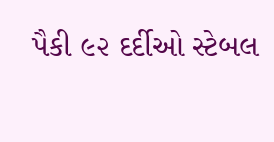પૈકી ૯૨ દર્દીઓ સ્ટેબલ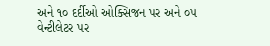અને ૧૦ દર્દીઓ ઓક્સિજન પર અને ૦૫ વેન્ટીલેટર પર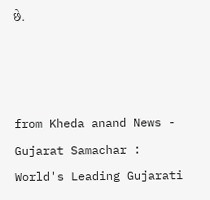છે.



from Kheda anand News - Gujarat Samachar : World's Leading Gujarati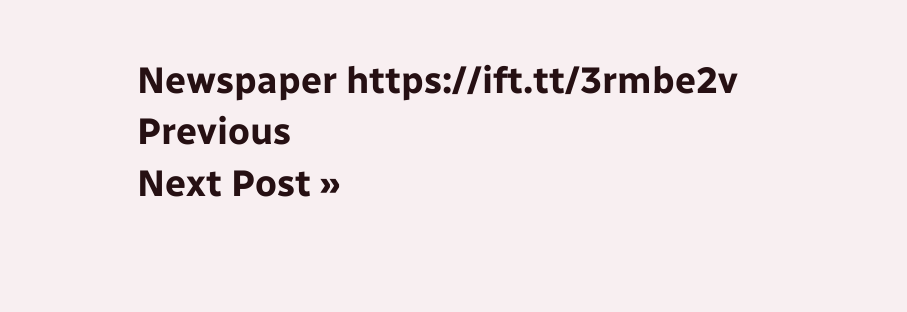Newspaper https://ift.tt/3rmbe2v
Previous
Next Post »